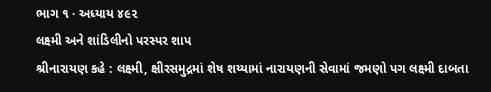ભાગ ૧ · અધ્યાય ૪૯૨
લક્ષ્મી અને શાંડિલીનો પરસ્પર શાપ
શ્રીનારાયણ કહે : લક્ષ્મી, ક્ષીરસમુદ્રમાં શેષ શય્યામાં નારાયણની સેવામાં જમણો પગ લક્ષ્મી દાબતા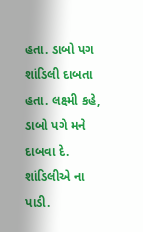હતા. ડાબો પગ શાંડિલી દાબતા હતા. લક્ષ્મી કહે, ડાબો પગે મને દાબવા દે. શાંડિલીએ ના પાડી.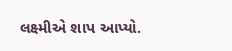લક્ષ્મીએ શાપ આપ્યો.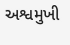અશ્વમુખી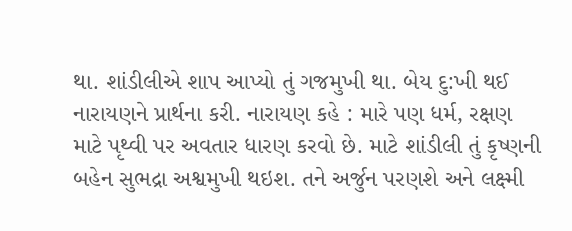થા. શાંડીલીએ શાપ આપ્યો તું ગજમુખી થા. બેય દુ:ખી થઈ નારાયણને પ્રાર્થના કરી. નારાયણ કહે : મારે પણ ધર્મ, રક્ષણ માટે પૃથ્વી પર અવતાર ધારણ કરવો છે. માટે શાંડીલી તું કૃષ્ણની બહેન સુભદ્રા અશ્વમુખી થઇશ. તને અર્જુન પરણશે અને લક્ષ્મી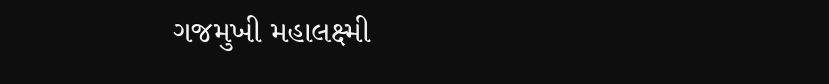ગજમુખી મહાલક્ષ્મી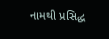નામથી પ્રસિદ્ધ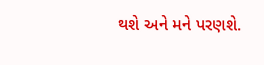થશે અને મને પરણશે.